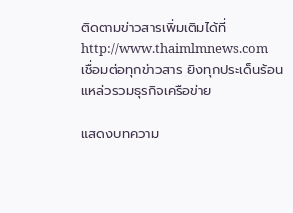ติดตามข่าวสารเพิ่มเติมได้ที่ http://www.thaimlmnews.com
เชื่อมต่อทุกข่าวสาร ยิงทุกประเด็นร้อน แหล่วรวมธุรกิจเครือข่าย

แสดงบทความ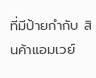ที่มีป้ายกำกับ สินค้าแอมเวย์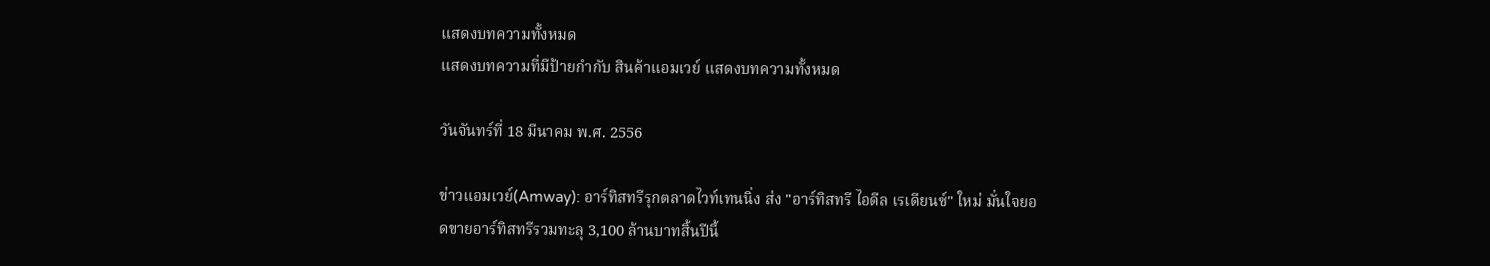แสดงบทความทั้งหมด
แสดงบทความที่มีป้ายกำกับ สินค้าแอมเวย์ แสดงบทความทั้งหมด

วันจันทร์ที่ 18 มีนาคม พ.ศ. 2556

ข่าวแอมเวย์(Amway): อาร์ทิสทรีรุกตลาดไวท์เทนนิ่ง ส่ง "อาร์ทิสทรี ไอดีล เรเดียนซ์" ใหม่ มั่นใจยอดขายอาร์ทิสทรีรวมทะลุ 3,100 ล้านบาทสิ้นปีนี้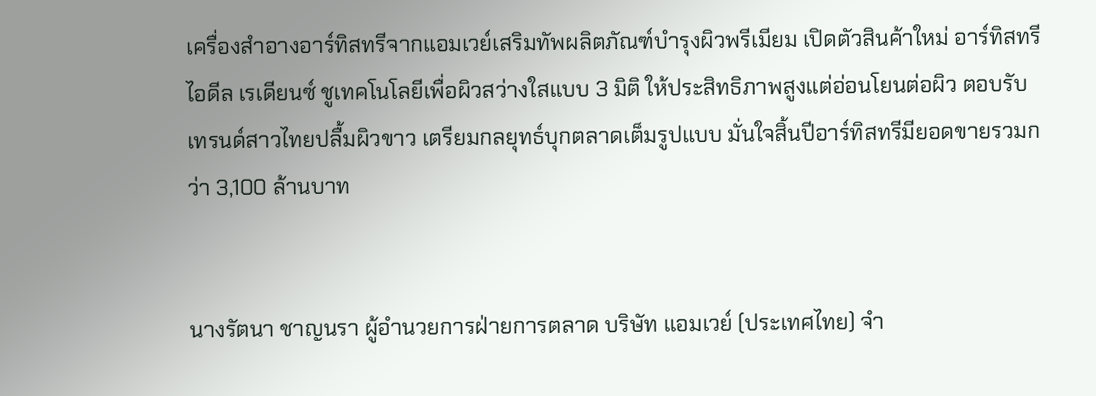เครื่องสำอางอาร์ทิสทรีจากแอมเวย์เสริมทัพผลิตภัณฑ์บำรุงผิวพรีเมียม เปิดตัวสินค้าใหม่ อาร์ทิสทรีไอดีล เรเดียนซ์ ชูเทคโนโลยีเพื่อผิวสว่างใสแบบ 3 มิติ ให้ประสิทธิภาพสูงแต่อ่อนโยนต่อผิว ตอบรับเทรนด์สาวไทยปลื้มผิวขาว เตรียมกลยุทธ์บุกตลาดเต็มรูปแบบ มั่นใจสิ้นปีอาร์ทิสทรีมียอดขายรวมกว่า 3,100 ล้านบาท


นางรัตนา ชาญนรา ผู้อำนวยการฝ่ายการตลาด บริษัท แอมเวย์ (ประเทศไทย) จำ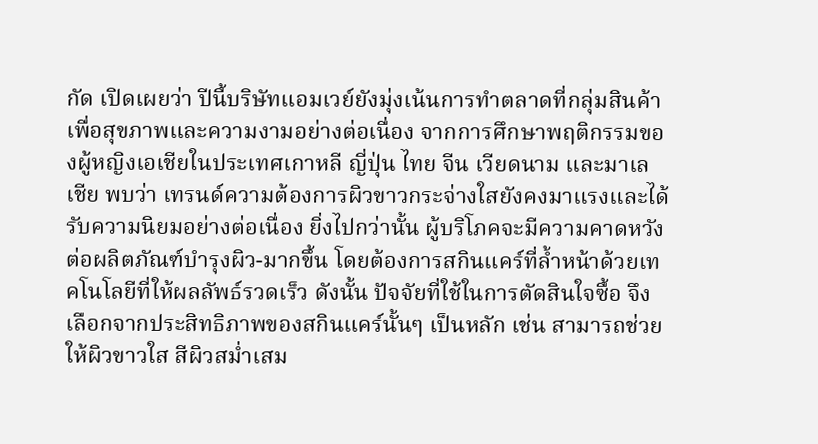กัด เปิดเผยว่า ปีนี้บริษัทแอมเวย์ยังมุ่งเน้นการทำตลาดที่กลุ่มสินค้าเพื่อสุขภาพและความงามอย่างต่อเนื่อง จากการศึกษาพฤติกรรมของผู้หญิงเอเชียในประเทศเกาหลี ญี่ปุ่น ไทย จีน เวียดนาม และมาเลเชีย พบว่า เทรนด์ความต้องการผิวขาวกระจ่างใสยังคงมาแรงและได้รับความนิยมอย่างต่อเนื่อง ยิ่งไปกว่านั้น ผู้บริโภคจะมีความคาดหวังต่อผลิตภัณฑ์บำรุงผิว-มากขึ้น โดยต้องการสกินแคร์ที่ล้ำหน้าด้วยเทคโนโลยีที่ให้ผลลัพธ์รวดเร็ว ดังนั้น ปัจจัยที่ใช้ในการตัดสินใจซื้อ จึงเลือกจากประสิทธิภาพของสกินแคร์นั้นๆ เป็นหลัก เช่น สามารถช่วยให้ผิวขาวใส สีผิวสม่ำเสม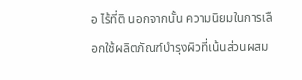อ ไร้ที่ติ นอกจากนั้น ความนิยมในการเลือกใช้ผลิตภัณฑ์บำรุงผิวที่เน้นส่วนผสม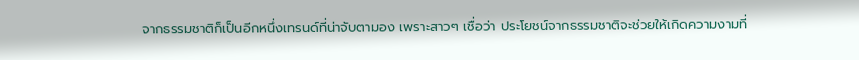จากธรรมชาติก็เป็นอีกหนึ่งเทรนด์ที่น่าจับตามอง เพราะสาวๆ เชื่อว่า ประโยชน์จากธรรมชาติจะช่วยให้เกิดความงามที่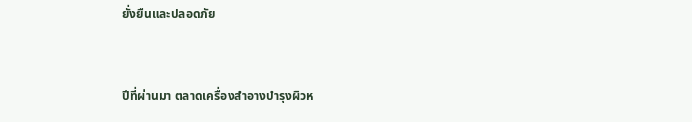ยั่งยืนและปลอดภัย


ปีที่ผ่านมา ตลาดเครื่องสำอางบำรุงผิวห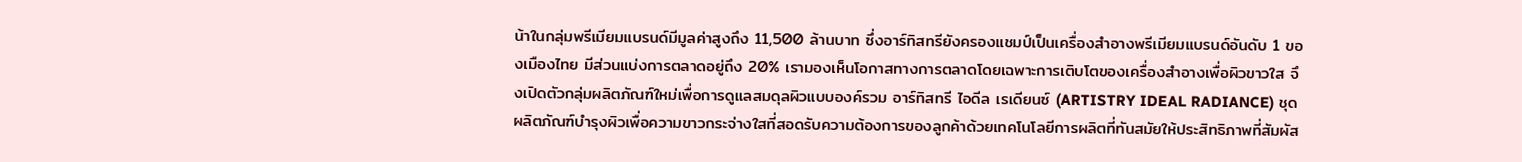น้าในกลุ่มพรีเมียมแบรนด์มีมูลค่าสูงถึง 11,500 ล้านบาท ซึ่งอาร์ทิสทรียังครองแชมป์เป็นเครื่องสำอางพรีเมียมแบรนด์อันดับ 1 ของเมืองไทย มีส่วนแบ่งการตลาดอยู่ถึง 20% เรามองเห็นโอกาสทางการตลาดโดยเฉพาะการเติบโตของเครื่องสำอางเพื่อผิวขาวใส จึงเปิดตัวกลุ่มผลิตภัณฑ์ใหม่เพื่อการดูแลสมดุลผิวแบบองค์รวม อาร์ทิสทรี ไอดีล เรเดียนซ์ (ARTISTRY IDEAL RADIANCE) ชุดผลิตภัณฑ์บำรุงผิวเพื่อความขาวกระจ่างใสที่สอดรับความต้องการของลูกค้าด้วยเทคโนโลยีการผลิตที่ทันสมัยให้ประสิทธิภาพที่สัมผัส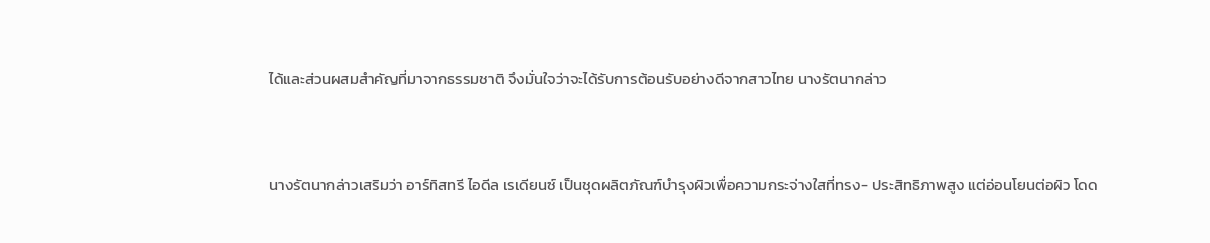ได้และส่วนผสมสำคัญที่มาจากธรรมชาติ จึงมั่นใจว่าจะได้รับการต้อนรับอย่างดีจากสาวไทย นางรัตนากล่าว


นางรัตนากล่าวเสริมว่า อาร์ทิสทรี ไอดีล เรเดียนซ์ เป็นชุดผลิตภัณฑ์บำรุงผิวเพื่อความกระจ่างใสที่ทรง- ประสิทธิภาพสูง แต่อ่อนโยนต่อผิว โดด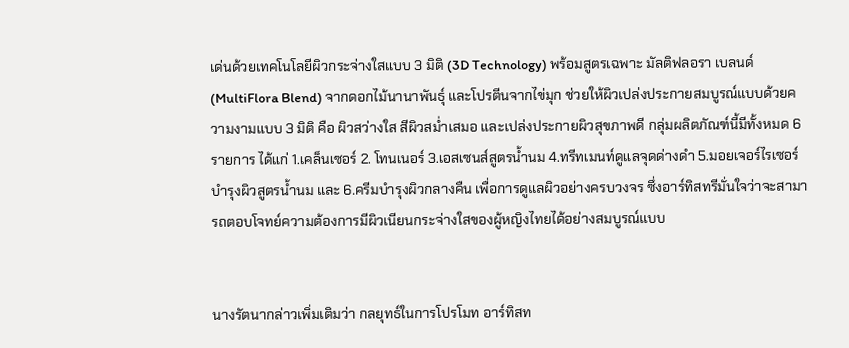เด่นด้วยเทคโนโลยีผิวกระจ่างใสแบบ 3 มิติ (3D Technology) พร้อมสูตรเฉพาะ มัลติฟลอรา เบลนด์ (MultiFlora Blend) จากดอกไม้นานาพันธุ์ และโปรตีนจากไข่มุก ช่วยให้ผิวเปล่งประกายสมบูรณ์แบบด้วยความงามแบบ 3 มิติ คือ ผิวสว่างใส สีผิวสม่ำเสมอ และเปล่งประกายผิวสุขภาพดี กลุ่มผลิตภัณฑ์นี้มีทั้งหมด 6 รายการ ได้แก่ 1.เคล็นเซอร์ 2. โทนเนอร์ 3.เอสเซนส์สูตรน้ำนม 4.ทรีทเมนท์ดูแลจุดด่างดำ 5.มอยเจอร์ไรเซอร์บำรุงผิวสูตรน้ำนม และ 6.ครีมบำรุงผิวกลางคืน เพื่อการดูแลผิวอย่างครบวงจร ซึ่งอาร์ทิสทรีมั่นใจว่าจะสามารถตอบโจทย์ความต้องการมีผิวเนียนกระจ่างใสของผู้หญิงไทยได้อย่างสมบูรณ์แบบ


นางรัตนากล่าวเพิ่มเติมว่า กลยุทธ์ในการโปรโมท อาร์ทิสท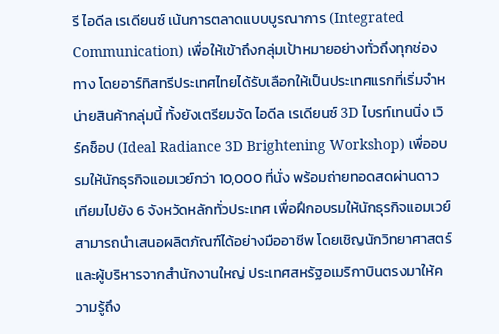รี ไอดีล เรเดียนซ์ เน้นการตลาดแบบบูรณาการ (Integrated Communication) เพื่อให้เข้าถึงกลุ่มเป้าหมายอย่างทั่วถึงทุกช่องทาง โดยอาร์ทิสทรีประเทศไทยได้รับเลือกให้เป็นประเทศแรกที่เริ่มจำหน่ายสินค้ากลุ่มนี้ ทั้งยังเตรียมจัด ไอดีล เรเดียนซ์ 3D ไบรท์เทนนิ่ง เวิร์คช็อป (Ideal Radiance 3D Brightening Workshop) เพื่ออบรมให้นักธุรกิจแอมเวย์กว่า 10,000 ที่นั่ง พร้อมถ่ายทอดสดผ่านดาวเทียมไปยัง 6 จังหวัดหลักทั่วประเทศ เพื่อฝึกอบรมให้นักธุรกิจแอมเวย์สามารถนำเสนอผลิตภัณฑ์ได้อย่างมืออาชีพ โดยเชิญนักวิทยาศาสตร์และผู้บริหารจากสำนักงานใหญ่ ประเทศสหรัฐอเมริกาบินตรงมาให้ความรู้ถึง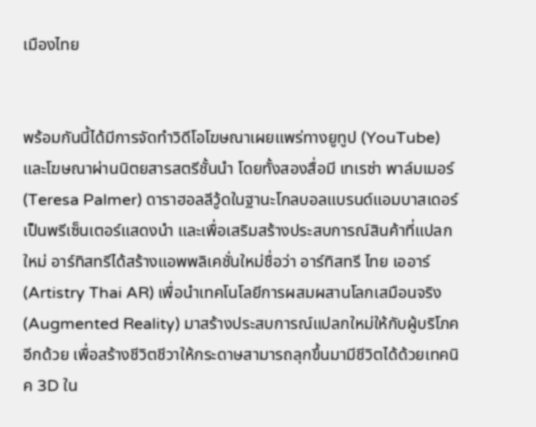เมืองไทย


พร้อมกันนี้ได้มีการจัดทำวิดีโอโฆษณาเผยแพร่ทางยูทูป (YouTube) และโฆษณาผ่านนิตยสารสตรีชั้นนำ โดยทั้งสองสื่อมี เทเรซ่า พาล์มเมอร์ (Teresa Palmer) ดาราฮอลลีวู้ดในฐานะโกลบอลแบรนด์แอมบาสเดอร์เป็นพรีเซ็นเตอร์แสดงนำ และเพื่อเสริมสร้างประสบการณ์สินค้าที่แปลกใหม่ อาร์ทิสทรีได้สร้างแอพพลิเคชั่นใหม่ชื่อว่า อาร์ทิสทรี ไทย เออาร์ (Artistry Thai AR) เพื่อนำเทคโนโลยีการผสมผสานโลกเสมือนจริง (Augmented Reality) มาสร้างประสบการณ์แปลกใหม่ให้กับผู้บริโภคอีกด้วย เพื่อสร้างชีวิตชีวาให้กระดาษสามารถลุกขึ้นมามีชีวิตได้ด้วยเทคนิค 3D ใน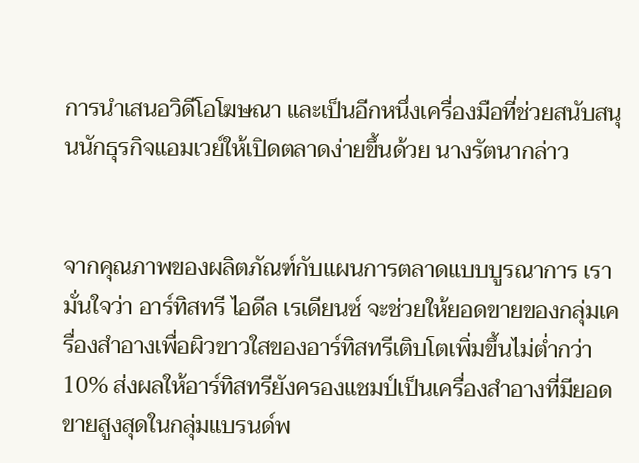การนำเสนอวิดีโอโฆษณา และเป็นอีกหนึ่งเครื่องมือที่ช่วยสนับสนุนนักธุรกิจแอมเวย์ให้เปิดตลาดง่ายขึ้นด้วย นางรัตนากล่าว


จากคุณภาพของผลิตภัณฑ์กับแผนการตลาดแบบบูรณาการ เรามั่นใจว่า อาร์ทิสทรี ไอดีล เรเดียนซ์ จะช่วยให้ยอดขายของกลุ่มเครื่องสำอางเพื่อผิวขาวใสของอาร์ทิสทรีเติบโตเพิ่มขึ้นไม่ต่ำกว่า 10% ส่งผลให้อาร์ทิสทรียังครองแชมป์เป็นเครื่องสำอางที่มียอดขายสูงสุดในกลุ่มแบรนด์พ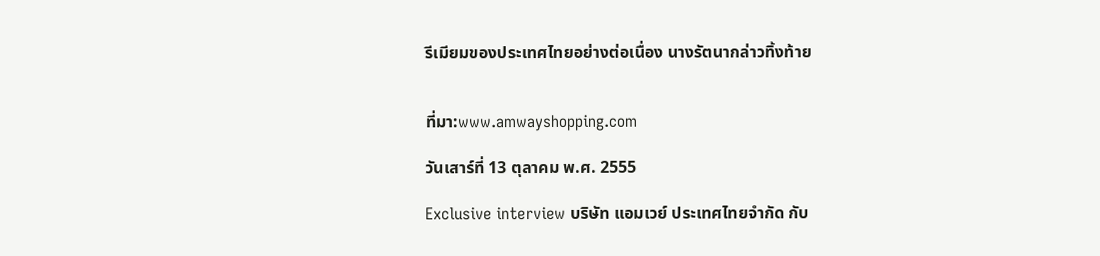รีเมียมของประเทศไทยอย่างต่อเนื่อง นางรัตนากล่าวทิ้งท้าย


ที่มา:www.amwayshopping.com

วันเสาร์ที่ 13 ตุลาคม พ.ศ. 2555

Exclusive interview บริษัท แอมเวย์ ประเทศไทยจำกัด กับ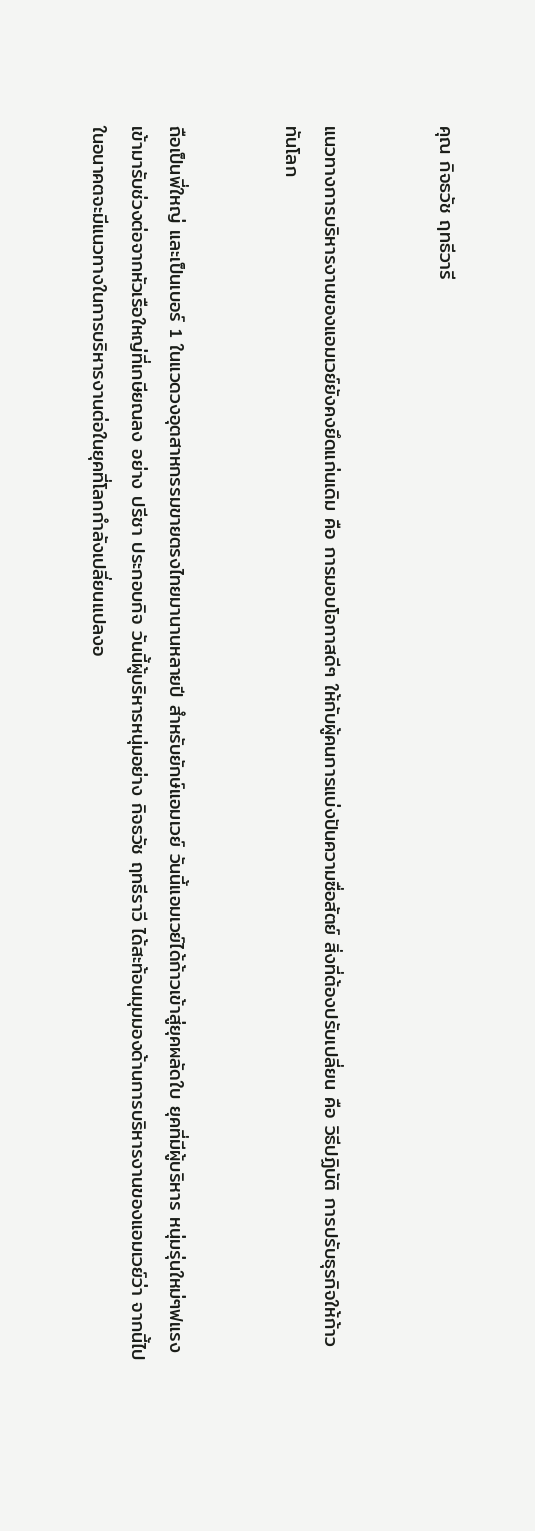คุณ กิจธวัช ฤทธีวารี


แนวทางการบริหารงานของแอมเวย์ยังคงยึดแก่นเดิม คือ การมอบโอกาสดีๆ ให้กับผู้คนการแบ่งปันความซื่อสัตย์ สิ่งที่ต้องปรับเปลี่ยน คือ วิธีปฏิบัติ การปรับธุรกิจให้ก้าวทันโลก


ถือเป็นพี่ใหญ่ และเป็นเบอร์ 1 ในแวดวงอุตสาหกรรมขายตรงไทยมานานหลายปี สำหรับยักษ์แอมเวย์ วันนี้แอมเวย์ได้ก้าวเข้าสู่ยุคผลัดใบ ยุคที่มีผู้บริหาร หนุ่มรุ่นใหม่ๆฟแรงเข้ามารับช่วงต่อจากหัวเรือใหญ่ที่เกษียณลง อย่าง ปรีชา ประกอบกิจ วันนี้ผู้บริหารหนุ่มอย่าง กิจธวัช ฤทธีราวี ได้สะท้อนมุมมองด้านการบริหารงานของแอมเวย์ว่า จากนี้ไปในอนาคตจะมีแนวทางในการบริหารงานต่อในยุคที่โลกกำลังเปลี่ยนแปลงอ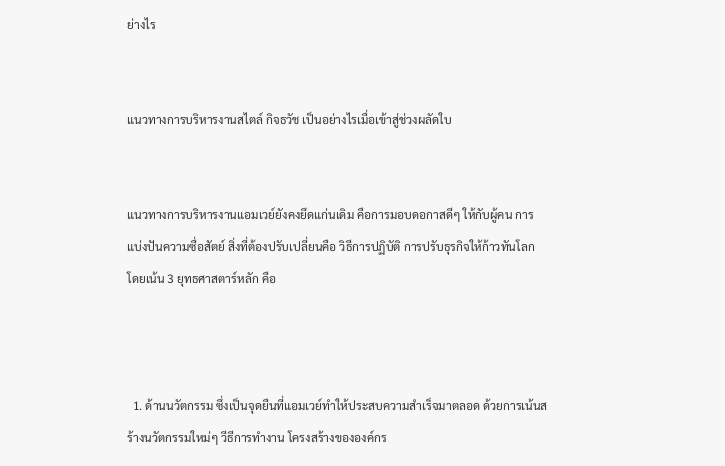ย่างไร


แนวทางการบริหารงานสไตล์ กิจธวัช เป็นอย่างไรเมื่อเข้าสู่ช่วงผลัดใบ


แนวทางการบริหารงานแอมเวย์ยังคงยึดแก่นเดิม คือการมอบดอกาสดีๆ ให้กับผู้คน การแบ่งปันความซื่อสัตย์ สิ่งที่ต้องปรับเปลี่ยนคือ วิธีการปฏิบัติ การปรับธุรกิจให้ก้าวทันโลก โดยเน้น 3 ยุทธศาสตาร์หลัก คือ



  1. ด้านนวัตกรรม ซึ่งเป็นจุดยืนที่แอมเวย์ทำให้ประสบความสำเร็จมาตลอด ด้วยการเน้นสร้างนวัตกรรมใหม่ๆ วีธีการทำงาน โครงสร้างขององค์กร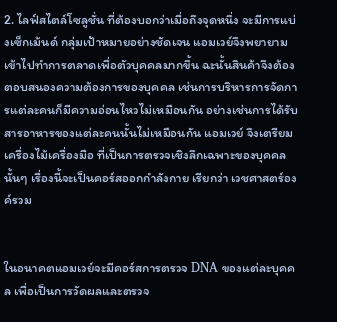2. ไลฟ์สไตล์โซลูชั่น ที่ต้องบอกว่าเมื่อถึงจุดหนึ่ง จะมีการแบ่งเซ็กเม้นด์ กลุ่มเป้าหมายอย่างชัดเจน แอมเวย์จึงพยายามเข้าไปทำการตลาดเพื่อตัวบุคคลมากขึ้น ฉะนั้นสินค้าจึงต้องตอบสนองความต้องการของบุคคล เช่นการบริหารการจัดการแต่ละคนก็มีความอ่อนไหวไม่เหมือนกัน อย่างเช่นการได้รับสารอาหารของแต่ละคนนั้นไม่เหมือนกัน แอมเวย์ จึงเตรียมเครื่องไม้เครื่องมือ ที่เป็นการตรวจเชิงลึกเฉพาะของบุคคลนั้นๆ เรื่องนี้จะเป็นคอร์สออกกำลังกาย เรียกว่า เวชศาสตร์องค์รวม


ในอนาคตแอมเวย์จะมีคอร์สการตรวจ DNA ของแต่ละบุคคล เพื่อเป็นการวัดผลและตรวจ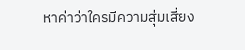หาค่าว่าใครมีความสุ่มเสี่ยง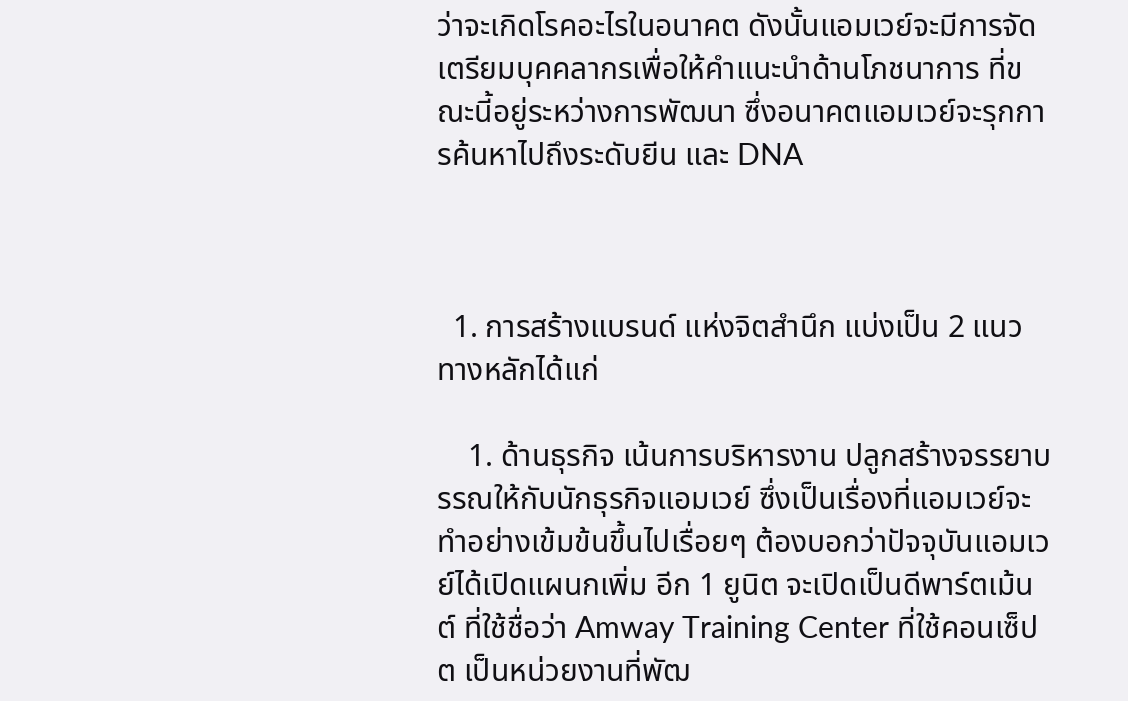ว่าจะเกิดโรคอะไรในอนาคต ดังนั้นแอมเวย์จะมีการจัดเตรียมบุคคลากรเพื่อให้คำแนะนำด้านโภชนาการ ที่ขณะนี้อยู่ระหว่างการพัฒนา ซึ่งอนาคตแอมเวย์จะรุกการค้นหาไปถึงระดับยีน และ DNA



  1. การสร้างแบรนด์ แห่งจิตสำนึก แบ่งเป็น 2 แนวทางหลักได้แก่

    1. ด้านธุรกิจ เน้นการบริหารงาน ปลูกสร้างจรรยาบรรณให้กับนักธุรกิจแอมเวย์ ซึ่งเป็นเรื่องที่แอมเวย์จะทำอย่างเข้มข้นขึ้นไปเรื่อยๆ ต้องบอกว่าปัจจุบันแอมเวย์ได้เปิดแผนกเพิ่ม อีก 1 ยูนิต จะเปิดเป็นดีพาร์ตเม้นต์ ที่ใช้ชื่อว่า Amway Training Center ที่ใช้คอนเซ็ปต เป็นหน่วยงานที่พัฒ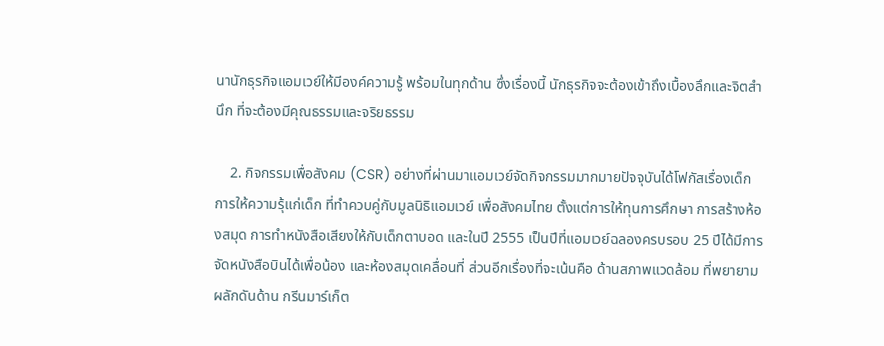นานักธุรกิจแอมเวย์ให้มีองค์ความรู้ พร้อมในทุกด้าน ซึ่งเรื่องนี้ นักธุรกิจจะต้องเข้าถึงเบื้องลึกและจิตสำนึก ที่จะต้องมีคุณธรรมและจริยธรรม

    2. กิจกรรมเพื่อสังคม (CSR) อย่างที่ผ่านมาแอมเวย์จัดกิจกรรมมากมายปัจจุบันได้โฟกัสเรื่องเด็ก การให้ความรุ้แก่เด็ก ที่ทำควบคู่กับมูลนิธิแอมเวย์ เพื่อสังคมไทย ตั้งแต่การให้ทุนการศึกษา การสร้างห้องสมุด การทำหนังสือเสียงให้กับเด็กตาบอด และในปี 2555 เป็นปีที่แอมเวย์ฉลองครบรอบ 25 ปีได้มีการจัดหนังสือบินได้เพื่อน้อง และห้องสมุดเคลื่อนที่ ส่วนอีกเรื่องที่จะเน้นคือ ด้านสภาพแวดล้อม ที่พยายามผลักดันด้าน กรีนมาร์เก็ต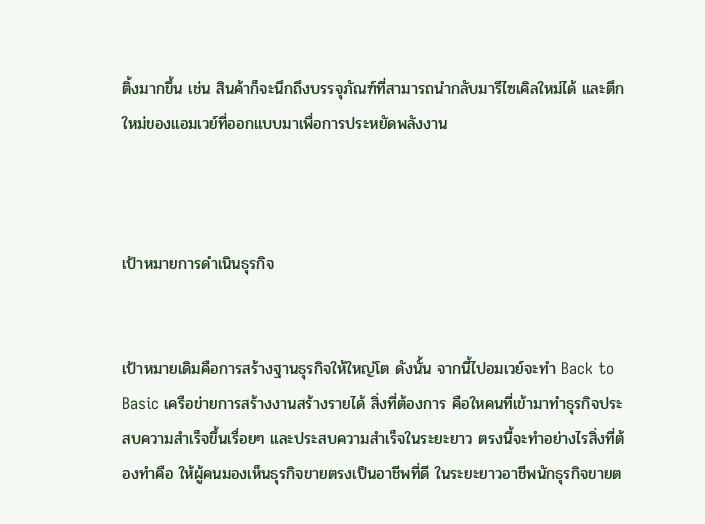ติ้งมากขึ้น เช่น สินค้าก็จะนึกถึงบรรจุภัณฑ์ที่สามารถนำกลับมารีไซเคิลใหม่ได้ และตึกใหม่ของแอมเวย์ที่ออกแบบมาเพื่อการประหยัดพลังงาน



เป้าหมายการดำเนินธุรกิจ


เป้าหมายเดิมคือการสร้างฐานธุรกิจให้ใหญ่โต ดังนั้น จากนี้ไปอมเวย์จะทำ Back to Basic เครือข่ายการสร้างงานสร้างรายได้ สิ่งที่ต้องการ คือใหคนที่เข้ามาทำธุรกิจประสบความสำเร็จขึ้นเรื่อยๆ และประสบความสำเร็จในระยะยาว ตรงนี้จะทำอย่างไรสิ่งที่ต้องทำคือ ให้ผู้คนมองเห็นธุรกิจขายตรงเป็นอาชีพที่ดี ในระยะยาวอาชีพนักธุรกิจขายต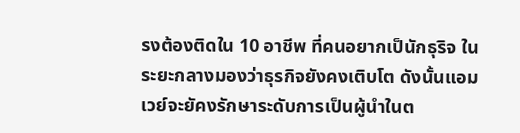รงต้องติดใน 10 อาชีพ ที่คนอยากเป็นักธุริจ ในระยะกลางมองว่าธุรกิจยังคงเติบโต ดังนั้นแอมเวย์จะยัคงรักษาระดับการเป็นผู้นำในต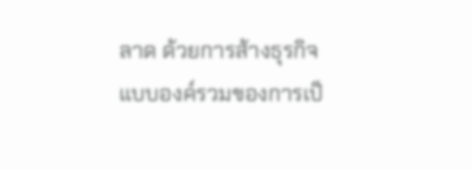ลาด ด้วยการส้างธุรกิจแบบองค์รวมของการเป็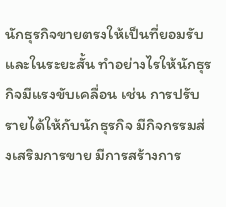นักธุรกิจขายตรงให้เป็นที่ยอมรับและในระยะสั้น ทำอย่างไรให้นักธุรกิจมีแรงขับเคลื่อน เช่น การปรับรายได้ให้กับนักธุรกิจ มีกิจกรรมส่งเสริมการขาย มีการสร้างการ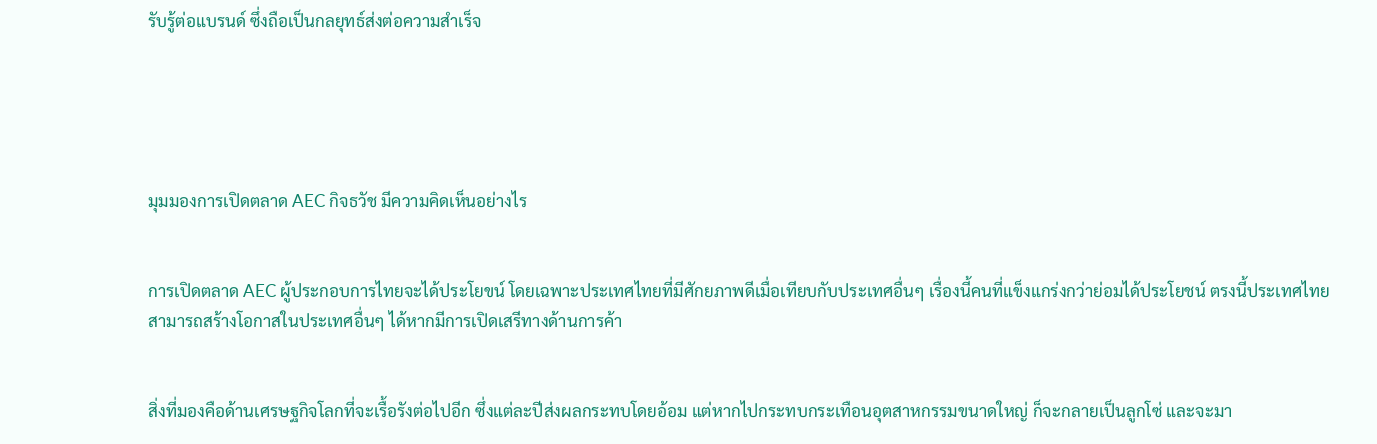รับรู้ต่อแบรนด์ ซึ่งถือเป็นกลยุทธ์ส่งต่อความสำเร็จ





มุมมองการเปิดตลาด AEC กิจธวัช มีความคิดเห็นอย่างไร


การเปิดตลาด AEC ผู้ประกอบการไทยจะได้ประโยขน์ โดยเฉพาะประเทศไทยที่มีศักยภาพดีเมื่อเทียบกับประเทศอื่นๆ เรื่องนี้คนที่แข็งแกร่งกว่าย่อมได้ประโยชน์ ตรงนี้ประเทศไทย สามารถสร้างโอกาสในประเทศอื่นๆ ได้หากมีการเปิดเสรีทางด้านการค้า


สิ่งที่มองคือด้านเศรษฐกิจโลกที่จะเรื้อรังต่อไปอีก ซึ่งแต่ละปีส่งผลกระทบโดยอ้อม แต่หากไปกระทบกระเทือนอุตสาหกรรมขนาดใหญ่ ก็จะกลายเป็นลูกโซ่ และจะมา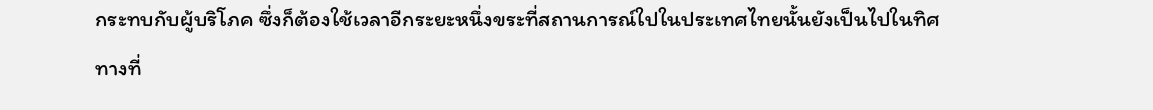กระทบกับผู้บริโภค ซึ่งก็ต้องใช้เวลาอีกระยะหนึ่งขระที่สถานการณ์ใปในประเทศไทยนั้นยังเป็นไปในทิศทางที่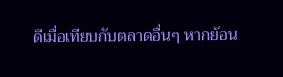ดีเมื่อเทียบกับตลาดอื่นๆ หากย้อน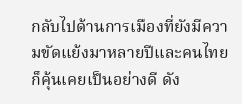กลับไปด้านการเมืองที่ยังมีความขัดแย้งมาหลายปีและคนไทยก็คุ้นเคยเป็นอย่างดี ดัง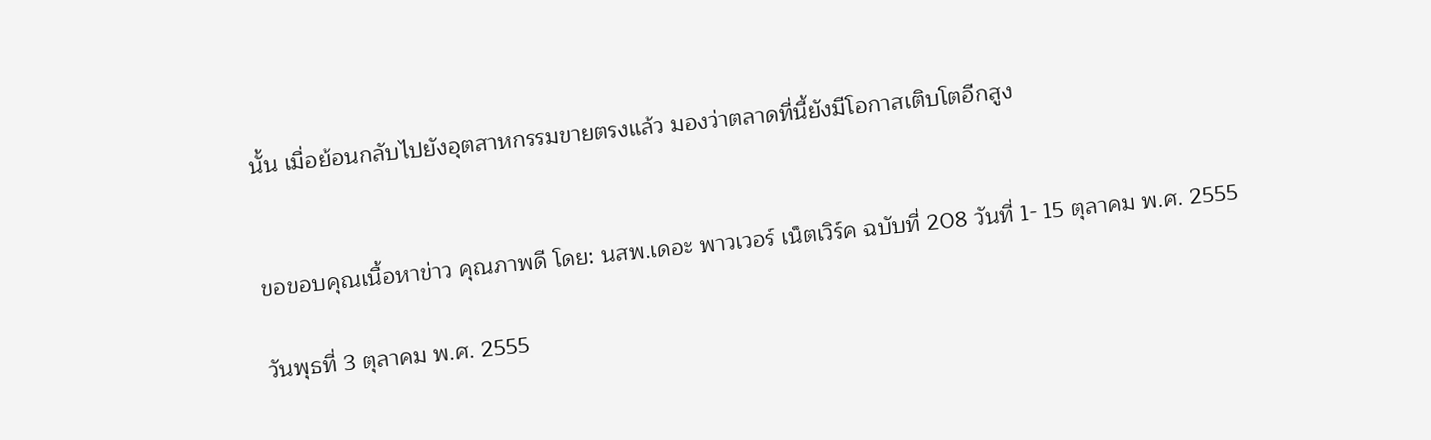นั้น เมื่อย้อนกลับไปยังอุตสาหกรรมขายตรงแล้ว มองว่าตลาดที่นี้ยังมีโอกาสเติบโตอีกสูง


ขอขอบคุณเนื้อหาข่าว คุณภาพดี โดย: นสพ.เดอะ พาวเวอร์ เน็ตเวิร์ค ฉบับที่ 208 วันที่ 1- 15 ตุลาคม พ.ศ. 2555

วันพุธที่ 3 ตุลาคม พ.ศ. 2555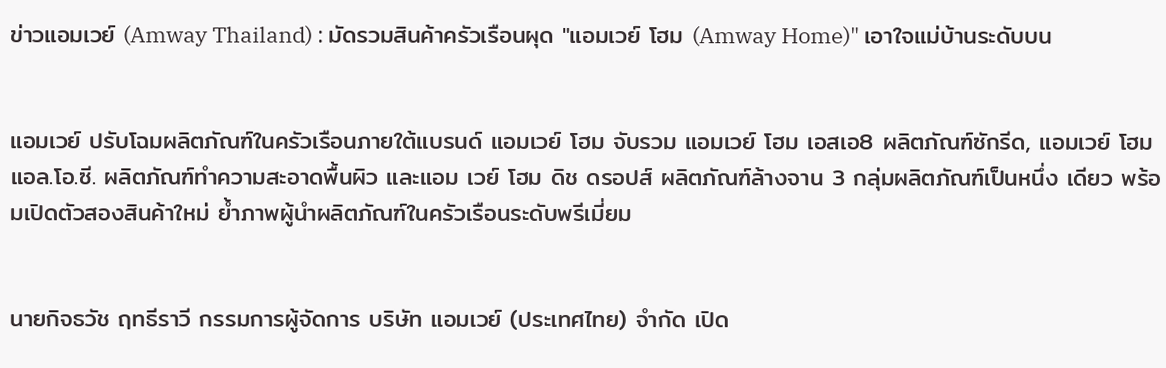ข่าวแอมเวย์ (Amway Thailand) : มัดรวมสินค้าครัวเรือนผุด "แอมเวย์ โฮม (Amway Home)" เอาใจแม่บ้านระดับบน


แอมเวย์ ปรับโฉมผลิตภัณฑ์ในครัวเรือนภายใต้แบรนด์ แอมเวย์ โฮม จับรวม แอมเวย์ โฮม เอสเอ8 ผลิตภัณฑ์ซักรีด, แอมเวย์ โฮม แอล.โอ.ซี. ผลิตภัณฑ์ทำความสะอาดพื้นผิว และแอม เวย์ โฮม ดิช ดรอปส์ ผลิตภัณฑ์ล้างจาน 3 กลุ่มผลิตภัณฑ์เป็นหนึ่ง เดียว พร้อมเปิดตัวสองสินค้าใหม่ ย้ำภาพผู้นำผลิตภัณฑ์ในครัวเรือนระดับพรีเมี่ยม


นายกิจธวัช ฤทธีราวี กรรมการผู้จัดการ บริษัท แอมเวย์ (ประเทศไทย) จำกัด เปิด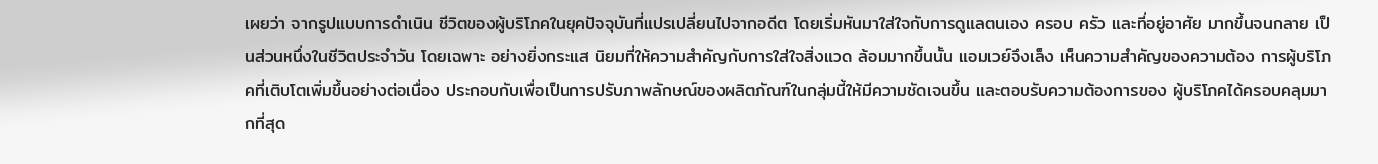เผยว่า จากรูปแบบการดำเนิน ชีวิตของผู้บริโภคในยุคปัจจุบันที่แปรเปลี่ยนไปจากอดีต โดยเริ่มหันมาใส่ใจกับการดูแลตนเอง ครอบ ครัว และที่อยู่อาศัย มากขึ้นจนกลาย เป็นส่วนหนึ่งในชีวิตประจำวัน โดยเฉพาะ อย่างยิ่งกระแส นิยมที่ให้ความสำคัญกับการใส่ใจสิ่งแวด ล้อมมากขึ้นนั้น แอมเวย์จึงเล็ง เห็นความสำคัญของความต้อง การผู้บริโภคที่เติบโตเพิ่มขึ้นอย่างต่อเนื่อง ประกอบกับเพื่อเป็นการปรับภาพลักษณ์ของผลิตภัณฑ์ในกลุ่มนี้ให้มีความชัดเจนขึ้น และตอบรับความต้องการของ ผู้บริโภคได้ครอบคลุมมากที่สุด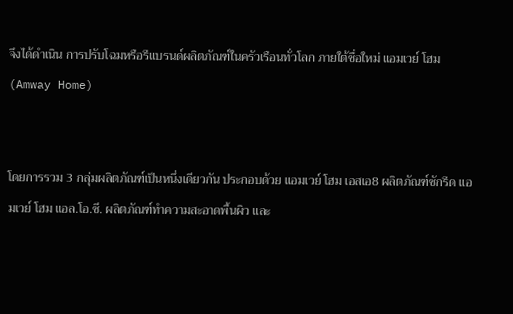จึงได้ดำเนิน การปรับโฉมหรือรีแบรนด์ผลิตภัณฑ์ในครัวเรือนทั่วโลก ภายใต้ชื่อใหม่ แอมเวย์ โฮม (Amway Home)


โดยการรวม 3 กลุ่มผลิตภัณฑ์เป็นหนึ่งเดียวกัน ประกอบด้วย แอมเวย์ โฮม เอสเอ8 ผลิตภัณฑ์ซักรีด แอมเวย์ โฮม แอล.โอ.ซี. ผลิตภัณฑ์ทำความสะอาดพื้นผิว และ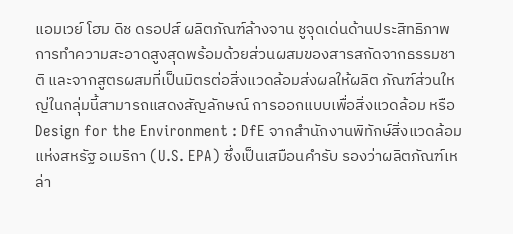แอมเวย์ โฮม ดิช ดรอปส์ ผลิตภัณฑ์ล้างจาน ชูจุดเด่นด้านประสิทธิภาพการทำความสะอาดสูงสุดพร้อมด้วยส่วนผสมของสารสกัดจากธรรมชาติ และจากสูตรผสมที่เป็นมิตรต่อสิ่งแวดล้อมส่งผลให้ผลิต ภัณฑ์ส่วนใหญ่ในกลุ่มนี้สามารถแสดงสัญลักษณ์ การออกแบบเพื่อสิ่งแวดล้อม หรือ Design for the Environment : DfE จากสำนักงานพิทักษ์สิ่งแวดล้อมแห่งสหรัฐ อเมริกา (U.S. EPA) ซึ่งเป็นเสมือนคำรับ รองว่าผลิตภัณฑ์เหล่า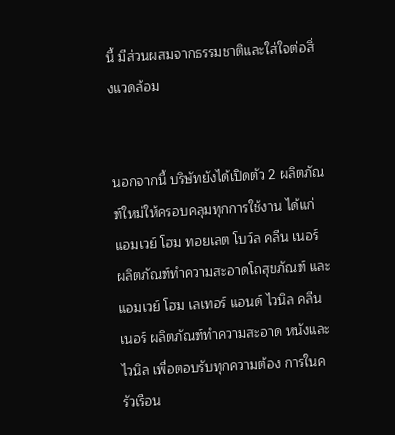นี้ มีส่วนผสมจากธรรมชาติและใส่ใจต่อสิ่งแวดล้อม


นอกจากนี้ บริษัทยังได้เปิดตัว 2 ผลิตภัณฑ์ใหม่ให้ครอบคลุมทุกการใช้งาน ได้แก่ แอมเวย์ โฮม ทอยเลต โบว์ล คลีน เนอร์ ผลิตภัณฑ์ทำความสะอาดโถสุขภัณฑ์ และ แอมเวย์ โฮม เลเทอร์ แอนด์ ไวนิล คลีนเนอร์ ผลิตภัณฑ์ทำความสะอาด หนังและไวนิล เพื่อตอบรับทุกความต้อง การในครัวเรือน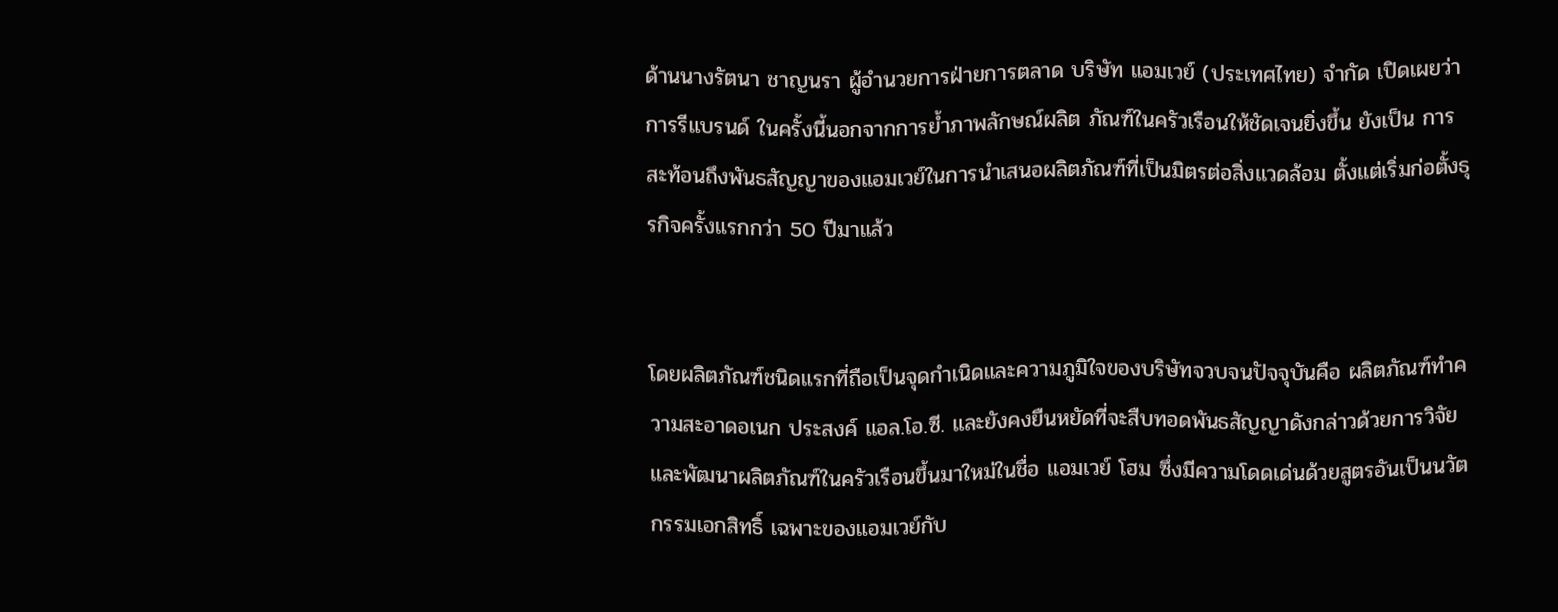ด้านนางรัตนา ชาญนรา ผู้อำนวยการฝ่ายการตลาด บริษัท แอมเวย์ (ประเทศไทย) จำกัด เปิดเผยว่า การรีแบรนด์ ในครั้งนี้นอกจากการย้ำภาพลักษณ์ผลิต ภัณฑ์ในครัวเรือนให้ชัดเจนยิ่งขึ้น ยังเป็น การสะท้อนถึงพันธสัญญาของแอมเวย์ในการนำเสนอผลิตภัณฑ์ที่เป็นมิตรต่อสิ่งแวดล้อม ตั้งแต่เริ่มก่อตั้งธุรกิจครั้งแรกกว่า 50 ปีมาแล้ว


โดยผลิตภัณฑ์ชนิดแรกที่ถือเป็นจุดกำเนิดและความภูมิใจของบริษัทจวบจนปัจจุบันคือ ผลิตภัณฑ์ทำความสะอาดอเนก ประสงค์ แอล.โอ.ซี. และยังคงยืนหยัดที่จะสืบทอดพันธสัญญาดังกล่าวด้วยการวิจัยและพัฒนาผลิตภัณฑ์ในครัวเรือนขึ้นมาใหม่ในชื่อ แอมเวย์ โฮม ซึ่งมีความโดดเด่นด้วยสูตรอันเป็นนวัตกรรมเอกสิทธิ์ เฉพาะของแอมเวย์กับ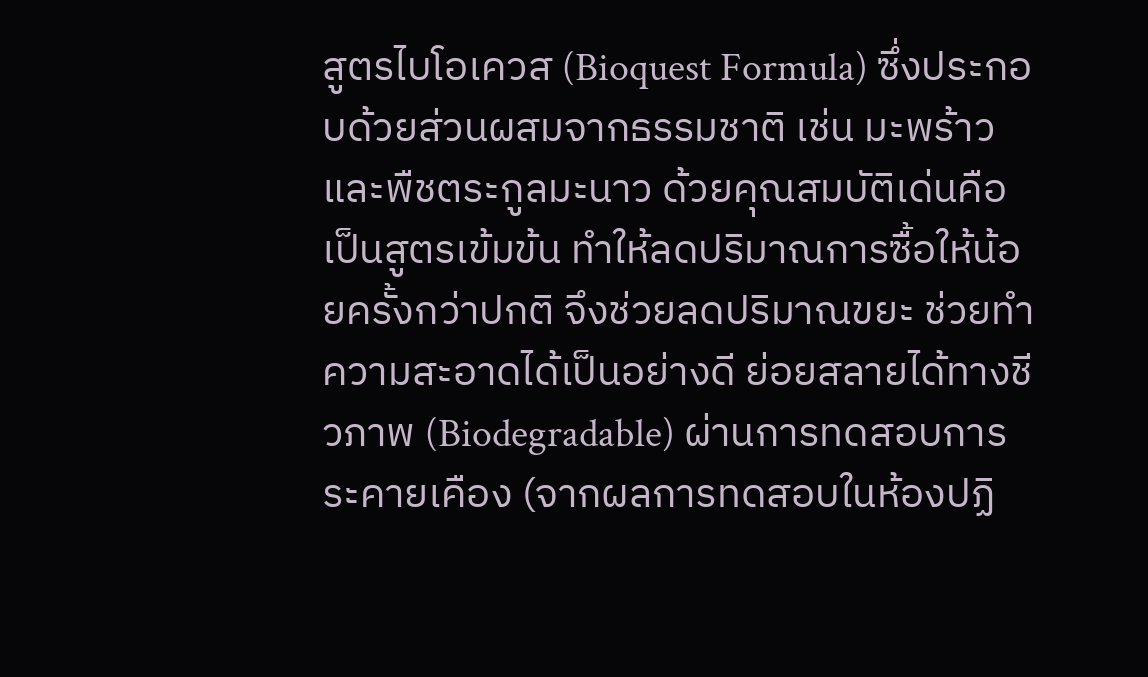สูตรไบโอเควส (Bioquest Formula) ซึ่งประกอบด้วยส่วนผสมจากธรรมชาติ เช่น มะพร้าว และพืชตระกูลมะนาว ด้วยคุณสมบัติเด่นคือ เป็นสูตรเข้มข้น ทำให้ลดปริมาณการซื้อให้น้อยครั้งกว่าปกติ จึงช่วยลดปริมาณขยะ ช่วยทำความสะอาดได้เป็นอย่างดี ย่อยสลายได้ทางชีวภาพ (Biodegradable) ผ่านการทดสอบการระคายเคือง (จากผลการทดสอบในห้องปฏิ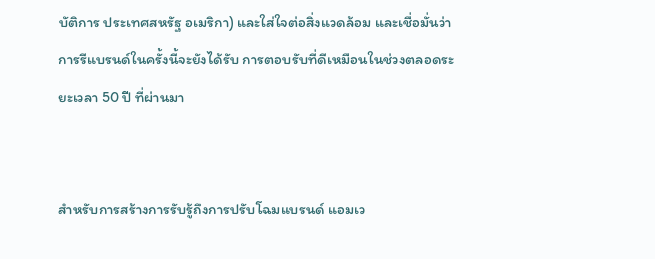บัติการ ประเทศสหรัฐ อเมริกา) และใส่ใจต่อสิ่งแวดล้อม และเชื่อมั่นว่าการรีแบรนด์ในครั้งนี้จะยังได้รับ การตอบรับที่ดีเหมือนในช่วงตลอดระยะเวลา 50 ปี ที่ผ่านมา


สำหรับการสร้างการรับรู้ถึงการปรับโฉมแบรนด์ แอมเว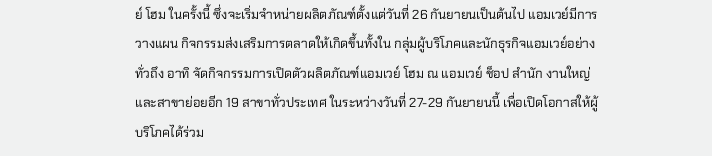ย์ โฮม ในครั้งนี้ ซึ่งจะเริ่มจำหน่ายผลิตภัณฑ์ตั้งแต่วันที่ 26 กันยายนเป็นต้นไป แอมเวย์มีการวางแผน กิจกรรมส่งเสริมการตลาดให้เกิดขึ้นทั้งใน กลุ่มผู้บริโภคและนักธุรกิจแอมเวย์อย่างทั่วถึง อาทิ จัดกิจกรรมการเปิดตัวผลิตภัณฑ์แอมเวย์ โฮม ณ แอมเวย์ ช็อป สำนัก งานใหญ่ และสาขาย่อยอีก 19 สาขาทั่วประเทศ ในระหว่างวันที่ 27-29 กันยายนนี้ เพื่อเปิดโอกาสให้ผู้บริโภคได้ร่วม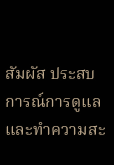สัมผัส ประสบการณ์การดูแลและทำความสะ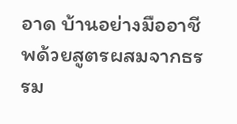อาด บ้านอย่างมืออาชีพด้วยสูตรผสมจากธรรม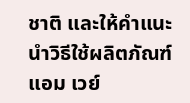ชาติ และให้คำแนะนำวิธีใช้ผลิตภัณฑ์แอม เวย์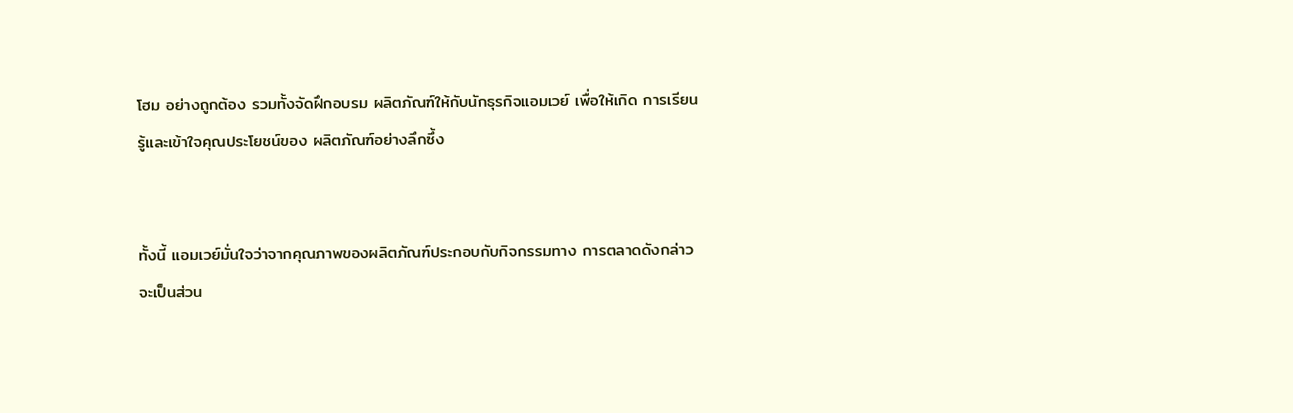โฮม อย่างถูกต้อง รวมทั้งจัดฝึกอบรม ผลิตภัณฑ์ให้กับนักธุรกิจแอมเวย์ เพื่อให้เกิด การเรียนรู้และเข้าใจคุณประโยชน์ของ ผลิตภัณฑ์อย่างลึกซึ้ง


ทั้งนี้ แอมเวย์มั่นใจว่าจากคุณภาพของผลิตภัณฑ์ประกอบกับกิจกรรมทาง การตลาดดังกล่าวจะเป็นส่วน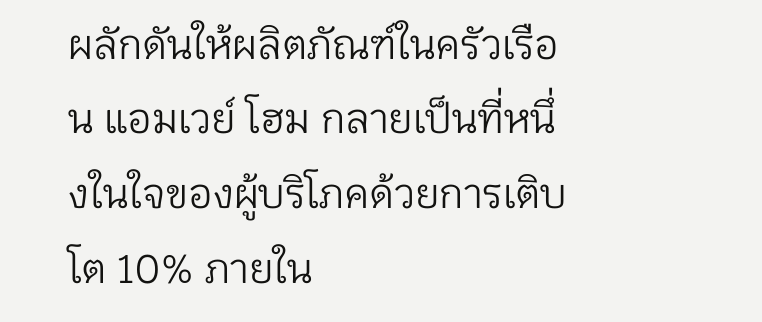ผลักดันให้ผลิตภัณฑ์ในครัวเรือน แอมเวย์ โฮม กลายเป็นที่หนึ่งในใจของผู้บริโภคด้วยการเติบโต 10% ภายใน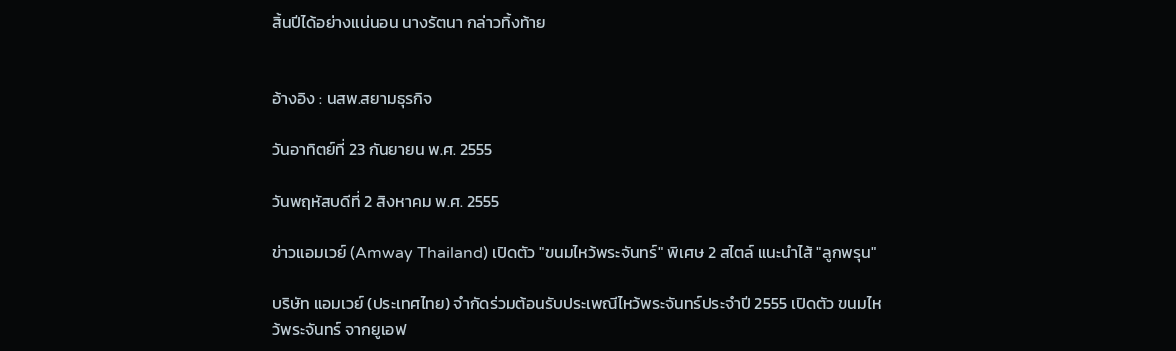สิ้นปีได้อย่างแน่นอน นางรัตนา กล่าวทิ้งท้าย


อ้างอิง : นสพ.สยามธุรกิจ

วันอาทิตย์ที่ 23 กันยายน พ.ศ. 2555

วันพฤหัสบดีที่ 2 สิงหาคม พ.ศ. 2555

ข่าวแอมเวย์ (Amway Thailand) เปิดตัว "ขนมไหว้พระจันทร์" พิเศษ 2 สไตล์ แนะนำไส้ "ลูกพรุน"

บริษัท แอมเวย์ (ประเทศไทย) จำกัดร่วมต้อนรับประเพณีไหว้พระจันทร์ประจำปี 2555 เปิดตัว ขนมไหว้พระจันทร์ จากยูเอฟ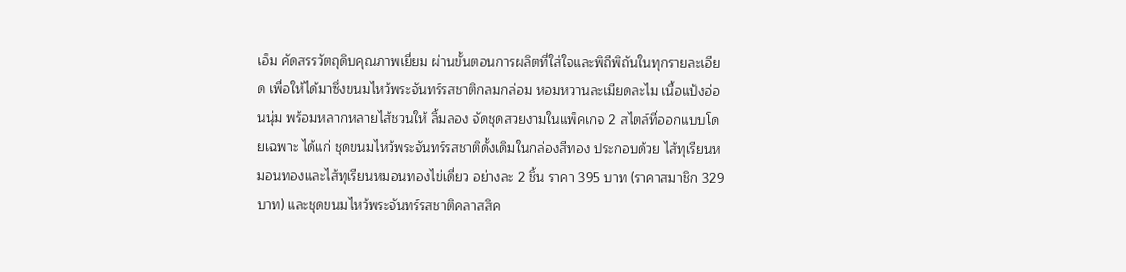เอ็ม คัดสรรวัตถุดิบคุณภาพเยี่ยม ผ่านขั้นตอนการผลิตที่ใส่ใจและพิถีพิถันในทุกรายละเอียด เพื่อให้ได้มาซึ่งขนมไหว้พระจันทร์รสชาติกลมกล่อม หอมหวานละเมียดละไม เนื้อแป้งอ่อนนุ่ม พร้อมหลากหลายไส้ชวนให้ ลิ้มลอง จัดชุดสวยงามในแพ็คเกจ 2 สไตล์ที่ออกแบบโดยเฉพาะ ได้แก่ ชุดขนมไหว้พระจันทร์รสชาติดั้งเดิมในกล่องสีทอง ประกอบด้วย ไส้ทุเรียนหมอนทองและไส้ทุเรียนหมอนทองไข่เดี่ยว อย่างละ 2 ชิ้น ราคา 395 บาท (ราคาสมาชิก 329 บาท) และชุดขนมไหว้พระจันทร์รสชาติคลาสสิค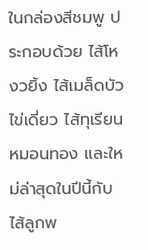ในกล่องสีชมพู ประกอบด้วย ไส้โหงวยิ้ง ไส้เมล็ดบัวไข่เดี่ยว ไส้ทุเรียนหมอนทอง และใหม่ล่าสุดในปีนี้กับ ไส้ลูกพ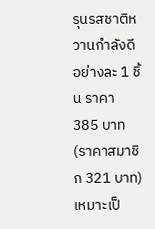รุนรสชาติหวานกำลังดี อย่างละ 1 ชิ้น ราคา 385 บาท (ราคาสมาชิก 321 บาท) เหมาะเป็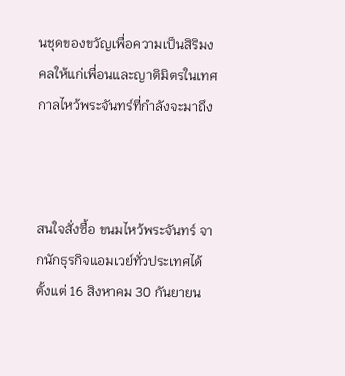นชุดของขวัญเพื่อความเป็นสิริมงคลให้แก่เพื่อนและญาติมิตรในเทศกาลไหว้พระจันทร์ที่กำลังจะมาถึง



สนใจสั่งซื้อ ขนมไหว้พระจันทร์ จากนักธุรกิจแอมเวย์ทั่วประเทศได้ตั้งแต่ 16 สิงหาคม 30 กันยายน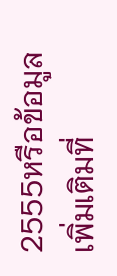2555หรือข้อมูลเพิ่มเติมที่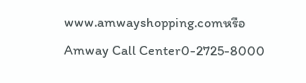www.amwayshopping.comหรือ Amway Call Center0-2725-8000